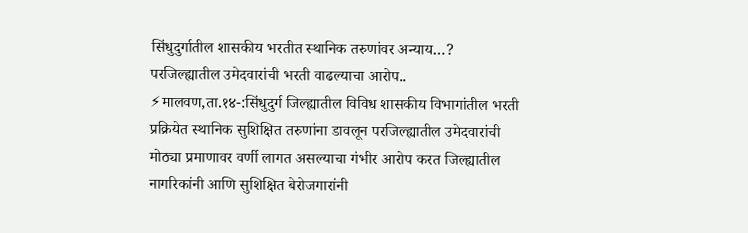सिंधुदुर्गातील शासकीय भरतीत स्थानिक तरुणांवर अन्याय…?
परजिल्ह्यातील उमेदवारांची भरती वाढल्याचा आरोप.. ⚡मालवण,ता.१४-:सिंधुदुर्ग जिल्ह्यातील विविध शासकीय विभागांतील भरती प्रक्रियेत स्थानिक सुशिक्षित तरुणांना डावलून परजिल्ह्यातील उमेदवारांची मोठ्या प्रमाणावर वर्णी लागत असल्याचा गंभीर आरोप करत जिल्ह्यातील नागरिकांनी आणि सुशिक्षित बेरोजगारांनी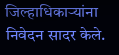जिल्हाधिकाऱ्यांना निवेदन सादर केले.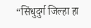“सिंधुदुर्ग जिल्हा हा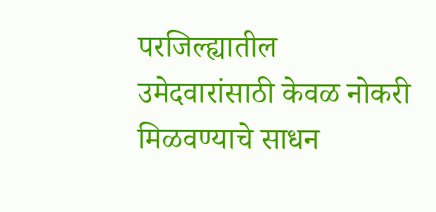परजिल्ह्यातील उमेदवारांसाठी केवळ नोकरी मिळवण्याचे साधन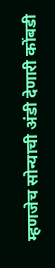म्हणजेच सोन्याची अंडी देणारी कोंबडी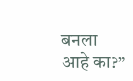बनला आहे का?”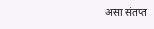असा संतप्त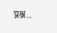प्रश्न…